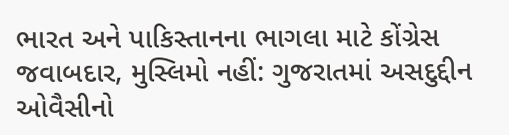ભારત અને પાકિસ્તાનના ભાગલા માટે કોંગ્રેસ જવાબદાર, મુસ્લિમો નહીં: ગુજરાતમાં અસદુદ્દીન ઓવૈસીનો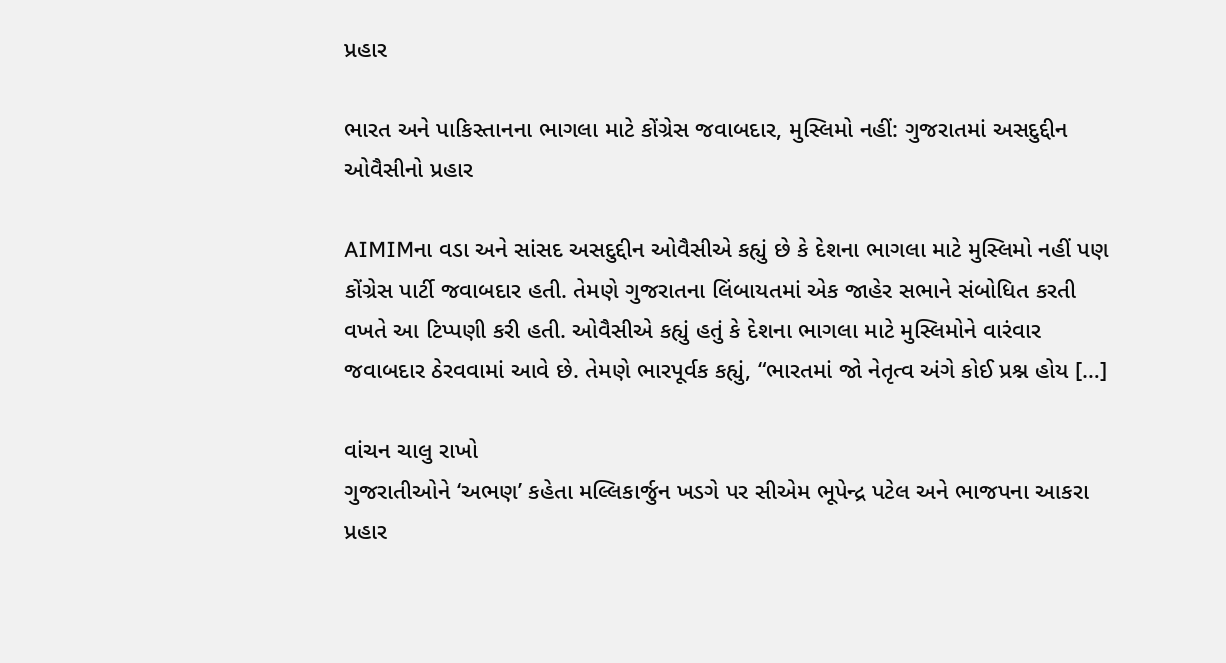પ્રહાર

ભારત અને પાકિસ્તાનના ભાગલા માટે કોંગ્રેસ જવાબદાર, મુસ્લિમો નહીં: ગુજરાતમાં અસદુદ્દીન ઓવૈસીનો પ્રહાર

AIMIMના વડા અને સાંસદ અસદુદ્દીન ઓવૈસીએ કહ્યું છે કે દેશના ભાગલા માટે મુસ્લિમો નહીં પણ કોંગ્રેસ પાર્ટી જવાબદાર હતી. તેમણે ગુજરાતના લિંબાયતમાં એક જાહેર સભાને સંબોધિત કરતી વખતે આ ટિપ્પણી કરી હતી. ઓવૈસીએ કહ્યું હતું કે દેશના ભાગલા માટે મુસ્લિમોને વારંવાર જવાબદાર ઠેરવવામાં આવે છે. તેમણે ભારપૂર્વક કહ્યું, “ભારતમાં જો નેતૃત્વ અંગે કોઈ પ્રશ્ન હોય […]

વાંચન ચાલુ રાખો
ગુજરાતીઓને ‘અભણ’ કહેતા મલ્લિકાર્જુન ખડગે પર સીએમ ભૂપેન્દ્ર પટેલ અને ભાજપના આકરા પ્રહાર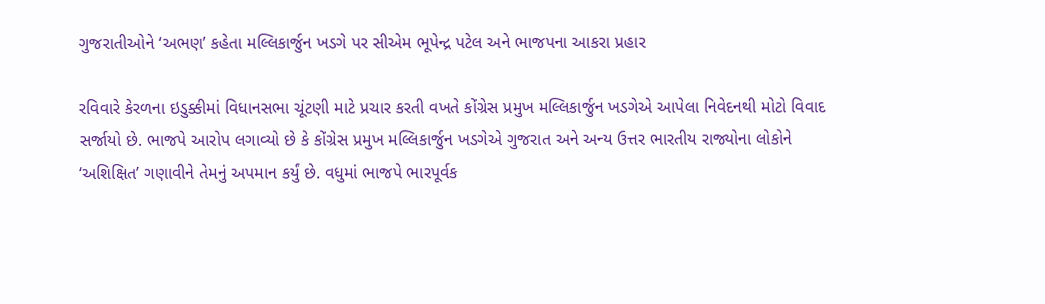ગુજરાતીઓને ‘અભણ’ કહેતા મલ્લિકાર્જુન ખડગે પર સીએમ ભૂપેન્દ્ર પટેલ અને ભાજપના આકરા પ્રહાર

રવિવારે કેરળના ઇડુક્કીમાં વિધાનસભા ચૂંટણી માટે પ્રચાર કરતી વખતે કોંગ્રેસ પ્રમુખ મલ્લિકાર્જુન ખડગેએ આપેલા નિવેદનથી મોટો વિવાદ સર્જાયો છે. ભાજપે આરોપ લગાવ્યો છે કે કોંગ્રેસ પ્રમુખ મલ્લિકાર્જુન ખડગેએ ગુજરાત અને અન્ય ઉત્તર ભારતીય રાજ્યોના લોકોને ‘અશિક્ષિત’ ગણાવીને તેમનું અપમાન કર્યું છે. વધુમાં ભાજપે ભારપૂર્વક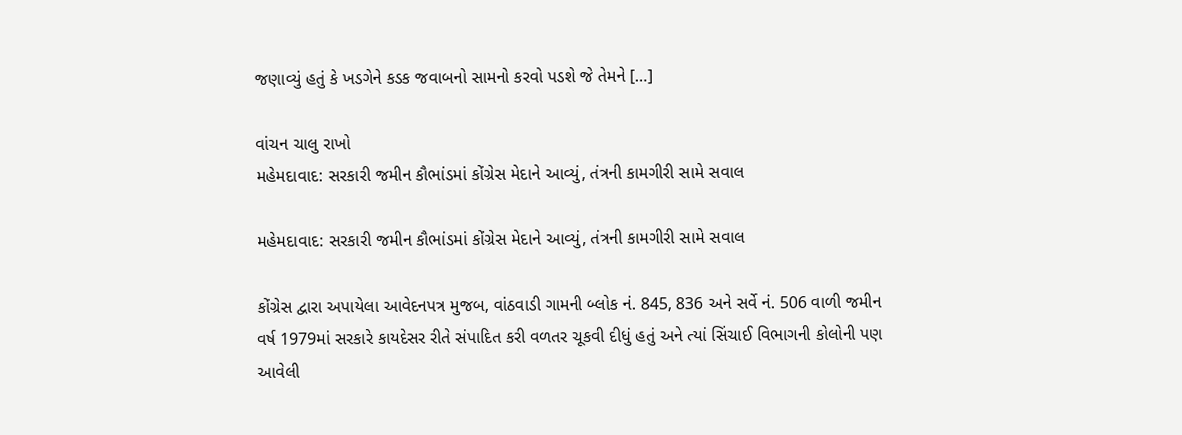જણાવ્યું હતું કે ખડગેને કડક જવાબનો સામનો કરવો પડશે જે તેમને […]

વાંચન ચાલુ રાખો
મહેમદાવાદ: સરકારી જમીન કૌભાંડમાં કોંગ્રેસ મેદાને આવ્યું, તંત્રની કામગીરી સામે સવાલ

મહેમદાવાદ: સરકારી જમીન કૌભાંડમાં કોંગ્રેસ મેદાને આવ્યું, તંત્રની કામગીરી સામે સવાલ

કોંગ્રેસ દ્વારા અપાયેલા આવેદનપત્ર મુજબ, વાંઠવાડી ગામની બ્લોક નં. 845, 836 અને સર્વે નં. 506 વાળી જમીન વર્ષ 1979માં સરકારે કાયદેસર રીતે સંપાદિત કરી વળતર ચૂકવી દીધું હતું અને ત્યાં સિંચાઈ વિભાગની કોલોની પણ આવેલી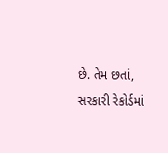છે. તેમ છતાં, સરકારી રેકોર્ડમાં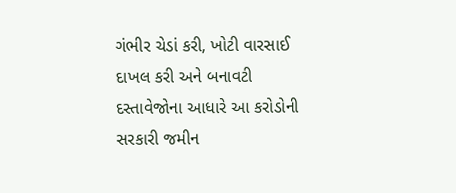ગંભીર ચેડાં કરી, ખોટી વારસાઈ દાખલ કરી અને બનાવટી દસ્તાવેજોના આધારે આ કરોડોની સરકારી જમીન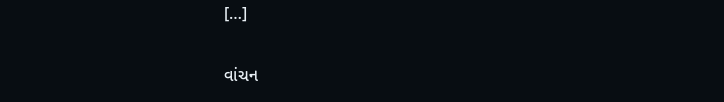[…]

વાંચન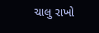ચાલુ રાખો